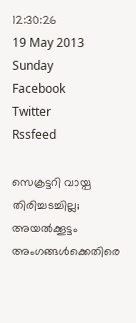12:30:26
19 May 2013
Sunday
Facebook
Twitter
Rssfeed

സെക്രട്ടറി വായ്പ തിരിച്ചടച്ചില്ല; അയല്‍ക്കൂട്ടം അംഗങ്ങള്‍ക്കെതിരെ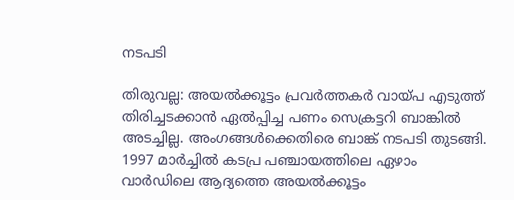നടപടി

തിരുവല്ല: അയല്‍ക്കൂട്ടം പ്രവര്‍ത്തകര്‍ വായ്പ എടുത്ത് തിരിച്ചടക്കാന്‍ ഏല്‍പ്പിച്ച പണം സെക്രട്ടറി ബാങ്കില്‍ അടച്ചില്ല. അംഗങ്ങള്‍ക്കെതിരെ ബാങ്ക് നടപടി തുടങ്ങി.
1997 മാര്‍ച്ചില്‍ കടപ്ര പഞ്ചായത്തിലെ ഏഴാം വാര്‍ഡിലെ ആദ്യത്തെ അയല്‍ക്കൂട്ടം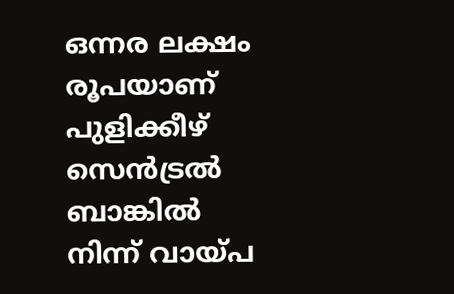ഒന്നര ലക്ഷം രൂപയാണ് പുളിക്കീഴ് സെന്‍ട്രല്‍ ബാങ്കില്‍ നിന്ന് വായ്പ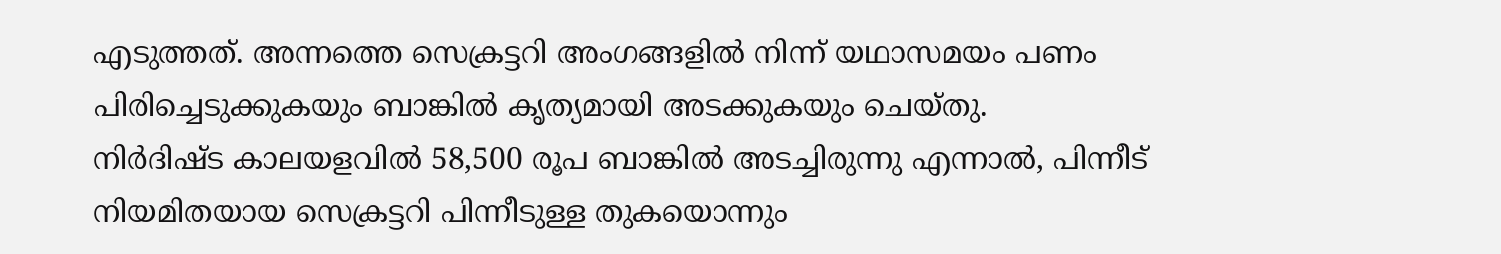എടുത്തത്. അന്നത്തെ സെക്രട്ടറി അംഗങ്ങളില്‍ നിന്ന് യഥാസമയം പണം പിരിച്ചെടുക്കുകയും ബാങ്കില്‍ കൃത്യമായി അടക്കുകയും ചെയ്തു.
നിര്‍ദിഷ്ട കാലയളവില്‍ 58,500 രൂപ ബാങ്കില്‍ അടച്ചിരുന്നു എന്നാല്‍, പിന്നീട് നിയമിതയായ സെക്രട്ടറി പിന്നീടുള്ള തുകയൊന്നും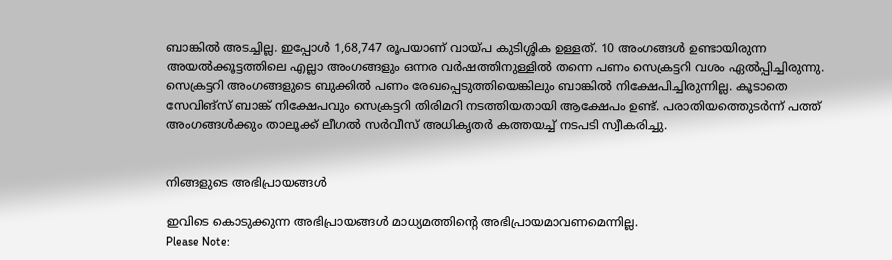ബാങ്കില്‍ അടച്ചില്ല. ഇപ്പോള്‍ 1,68,747 രൂപയാണ് വായ്പ കുടിശ്ശിക ഉള്ളത്. 10 അംഗങ്ങള്‍ ഉണ്ടായിരുന്ന അയല്‍ക്കൂട്ടത്തിലെ എല്ലാ അംഗങ്ങളും ഒന്നര വര്‍ഷത്തിനുള്ളില്‍ തന്നെ പണം സെക്രട്ടറി വശം ഏല്‍പ്പിച്ചിരുന്നു. സെക്രട്ടറി അംഗങ്ങളുടെ ബുക്കില്‍ പണം രേഖപ്പെടുത്തിയെങ്കിലും ബാങ്കില്‍ നിക്ഷേപിച്ചിരുന്നില്ല. കൂടാതെ സേവിങ്സ് ബാങ്ക് നിക്ഷേപവും സെക്രട്ടറി തിരിമറി നടത്തിയതായി ആക്ഷേപം ഉണ്ട്. പരാതിയത്തെുടര്‍ന്ന് പത്ത് അംഗങ്ങള്‍ക്കും താലൂക്ക് ലീഗല്‍ സര്‍വീസ് അധികൃതര്‍ കത്തയച്ച് നടപടി സ്വീകരിച്ചു.


നിങ്ങളുടെ അഭിപ്രായങ്ങള്‍

ഇവിടെ കൊടുക്കുന്ന അഭിപ്രായങ്ങള്‍ മാധ്യമത്തിന്റെ അഭിപ്രായമാവണമെന്നില്ല.
Please Note: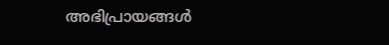അഭിപ്രായങ്ങള്‍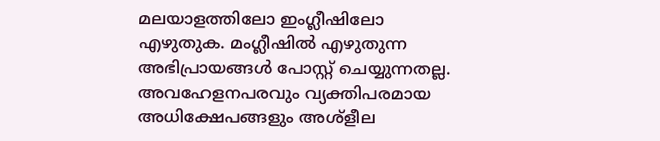മലയാളത്തിലോ ഇംഗ്ലീഷിലോ എഴുതുക. മംഗ്ലീഷില്‍ എഴുതുന്ന അഭിപ്രായങ്ങള്‍ പോസ്റ്റ് ചെയ്യുന്നതല്ല. അവഹേളനപരവും വ്യക്തിപരമായ അധിക്ഷേപങ്ങളും അശ്ളീല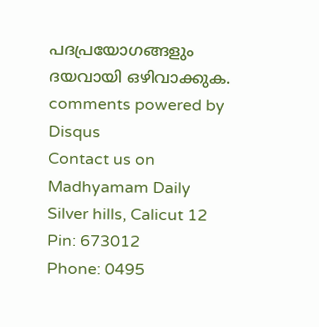പദപ്രയോഗങ്ങളും ദയവായി ഒഴിവാക്കുക.
comments powered by Disqus
Contact us on
Madhyamam Daily
Silver hills, Calicut 12
Pin: 673012
Phone: 0495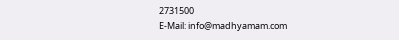2731500
E-Mail: info@madhyamam.com